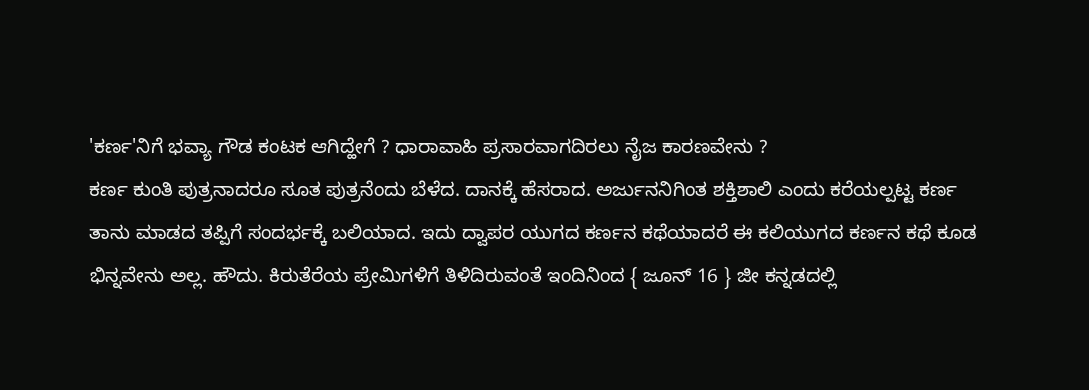'ಕರ್ಣ'ನಿಗೆ ಭವ್ಯಾ ಗೌಡ ಕಂಟಕ ಆಗಿದ್ಹೇಗೆ ? ಧಾರಾವಾಹಿ ಪ್ರಸಾರವಾಗದಿರಲು ನೈಜ ಕಾರಣವೇನು ?
ಕರ್ಣ ಕುಂತಿ ಪುತ್ರನಾದರೂ ಸೂತ ಪುತ್ರನೆಂದು ಬೆಳೆದ. ದಾನಕ್ಕೆ ಹೆಸರಾದ. ಅರ್ಜುನನಿಗಿಂತ ಶಕ್ತಿಶಾಲಿ ಎಂದು ಕರೆಯಲ್ಪಟ್ಟ ಕರ್ಣ ತಾನು ಮಾಡದ ತಪ್ಪಿಗೆ ಸಂದರ್ಭಕ್ಕೆ ಬಲಿಯಾದ. ಇದು ದ್ವಾಪರ ಯುಗದ ಕರ್ಣನ ಕಥೆಯಾದರೆ ಈ ಕಲಿಯುಗದ ಕರ್ಣನ ಕಥೆ ಕೂಡ ಭಿನ್ನವೇನು ಅಲ್ಲ. ಹೌದು. ಕಿರುತೆರೆಯ ಪ್ರೇಮಿಗಳಿಗೆ ತಿಳಿದಿರುವಂತೆ ಇಂದಿನಿಂದ { ಜೂನ್ 16 } ಜೀ ಕನ್ನಡದಲ್ಲಿ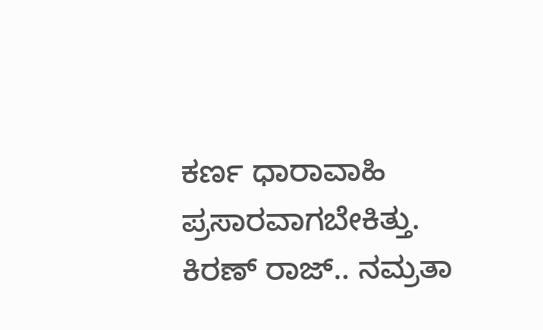ಕರ್ಣ ಧಾರಾವಾಹಿ ಪ್ರಸಾರವಾಗಬೇಕಿತ್ತು.
ಕಿರಣ್ ರಾಜ್.. ನಮ್ರತಾ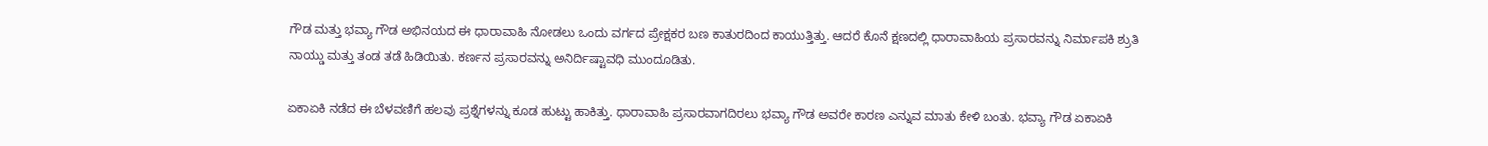ಗೌಡ ಮತ್ತು ಭವ್ಯಾ ಗೌಡ ಅಭಿನಯದ ಈ ಧಾರಾವಾಹಿ ನೋಡಲು ಒಂದು ವರ್ಗದ ಪ್ರೇಕ್ಷಕರ ಬಣ ಕಾತುರದಿಂದ ಕಾಯುತ್ತಿತ್ತು. ಆದರೆ ಕೊನೆ ಕ್ಷಣದಲ್ಲಿ ಧಾರಾವಾಹಿಯ ಪ್ರಸಾರವನ್ನು ನಿರ್ಮಾಪಕಿ ಶ್ರುತಿ ನಾಯ್ಡು ಮತ್ತು ತಂಡ ತಡೆ ಹಿಡಿಯಿತು. ಕರ್ಣನ ಪ್ರಸಾರವನ್ನು ಅನಿರ್ದಿಷ್ಟಾವಧಿ ಮುಂದೂಡಿತು.

ಏಕಾಏಕಿ ನಡೆದ ಈ ಬೆಳವಣಿಗೆ ಹಲವು ಪ್ರಶ್ನೆಗಳನ್ನು ಕೂಡ ಹುಟ್ಟು ಹಾಕಿತ್ತು. ಧಾರಾವಾಹಿ ಪ್ರಸಾರವಾಗದಿರಲು ಭವ್ಯಾ ಗೌಡ ಅವರೇ ಕಾರಣ ಎನ್ನುವ ಮಾತು ಕೇಳಿ ಬಂತು. ಭವ್ಯಾ ಗೌಡ ಏಕಾಏಕಿ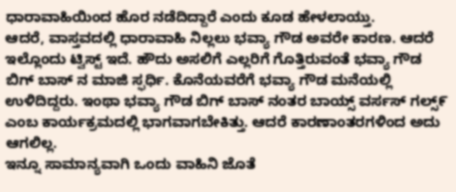ಧಾರಾವಾಹಿಯಿಂದ ಹೊರ ನಡೆದಿದ್ದಾರೆ ಎಂದು ಕೂಡ ಹೇಳಲಾಯ್ತು.
ಆದರೆ, ವಾಸ್ತವದಲ್ಲಿ ಧಾರಾವಾಹಿ ನಿಲ್ಲಲು ಭವ್ಯಾ ಗೌಡ ಅವರೇ ಕಾರಣ. ಆದರೆ ಇಲ್ಲೊಂದು ಟ್ವಿಸ್ಟ್ ಇದೆ. ಹೌದು ಅಸಲಿಗೆ ಎಲ್ಲರಿಗೆ ಗೊತ್ತಿರುವಂತೆ ಭವ್ಯಾ ಗೌಡ ಬಿಗ್ ಬಾಸ್ ನ ಮಾಜಿ ಸ್ಫರ್ಧಿ. ಕೊನೆಯವರೆಗೆ ಭವ್ಯಾ ಗೌಡ ಮನೆಯಲ್ಲಿ ಉಳಿದಿದ್ದರು. ಇಂಥಾ ಭವ್ಯಾ ಗೌಡ ಬಿಗ್ ಬಾಸ್ ನಂತರ ಬಾಯ್ಸ್ ವರ್ಸಸ್ ಗಲ್ಸ್೯ ಎಂಬ ಕಾರ್ಯಕ್ರಮದಲ್ಲಿ ಭಾಗವಾಗಬೇಕಿತ್ತು. ಆದರೆ ಕಾರಣಾಂತರಗಳಿಂದ ಅದು ಆಗಲಿಲ್ಲ.
ಇನ್ನೂ ಸಾಮಾನ್ಯವಾಗಿ ಒಂದು ವಾಹಿನಿ ಜೊತೆ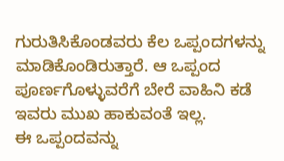ಗುರುತಿಸಿಕೊಂಡವರು ಕೆಲ ಒಪ್ಪಂದಗಳನ್ನು ಮಾಡಿಕೊಂಡಿರುತ್ತಾರೆ. ಆ ಒಪ್ಪಂದ ಪೂರ್ಣಗೊಳ್ಳುವರೆಗೆ ಬೇರೆ ವಾಹಿನಿ ಕಡೆ ಇವರು ಮುಖ ಹಾಕುವಂತೆ ಇಲ್ಲ.
ಈ ಒಪ್ಪಂದವನ್ನು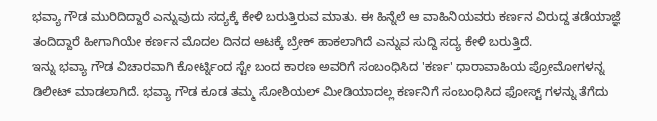ಭವ್ಯಾ ಗೌಡ ಮುರಿದಿದ್ದಾರೆ ಎನ್ನುವುದು ಸದ್ಯಕ್ಕೆ ಕೇಳಿ ಬರುತ್ತಿರುವ ಮಾತು. ಈ ಹಿನ್ನೆಲೆ ಆ ವಾಹಿನಿಯವರು ಕರ್ಣನ ವಿರುದ್ದ ತಡೆಯಾಜ್ಞೆ ತಂದಿದ್ದಾರೆ ಹೀಗಾಗಿಯೇ ಕರ್ಣನ ಮೊದಲ ದಿನದ ಆಟಕ್ಕೆ ಬ್ರೇಕ್ ಹಾಕಲಾಗಿದೆ ಎನ್ನುವ ಸುದ್ದಿ ಸದ್ಯ ಕೇಳಿ ಬರುತ್ತಿದೆ.
ಇನ್ನು ಭವ್ಯಾ ಗೌಡ ವಿಚಾರವಾಗಿ ಕೋರ್ಟ್ನಿಂದ ಸ್ಟೇ ಬಂದ ಕಾರಣ ಅವರಿಗೆ ಸಂಬಂಧಿಸಿದ 'ಕರ್ಣ' ಧಾರಾವಾಹಿಯ ಪ್ರೋಮೋಗಳನ್ನ ಡಿಲೀಟ್ ಮಾಡಲಾಗಿದೆ. ಭವ್ಯಾ ಗೌಡ ಕೂಡ ತಮ್ಮ ಸೋಶಿಯಲ್ ಮೀಡಿಯಾದಲ್ಲ ಕರ್ಣನಿಗೆ ಸಂಬಂಧಿಸಿದ ಫೋಸ್ಟ್ ಗಳನ್ನು ತೆಗೆದು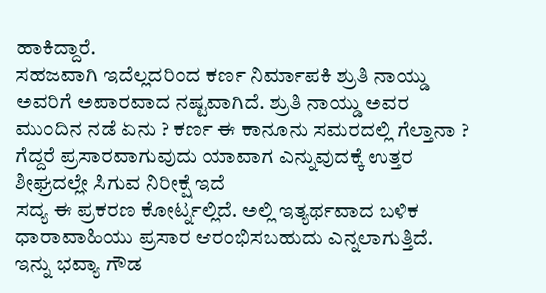ಹಾಕಿದ್ದಾರೆ.
ಸಹಜವಾಗಿ ಇದೆಲ್ಲದರಿಂದ ಕರ್ಣ ನಿರ್ಮಾಪಕಿ ಶ್ರುತಿ ನಾಯ್ಡು ಅವರಿಗೆ ಅಪಾರವಾದ ನಷ್ಟವಾಗಿದೆ. ಶ್ರುತಿ ನಾಯ್ಡು ಅವರ ಮುಂದಿನ ನಡೆ ಏನು ? ಕರ್ಣ ಈ ಕಾನೂನು ಸಮರದಲ್ಲಿ ಗೆಲ್ತಾನಾ ? ಗೆದ್ದರೆ ಪ್ರಸಾರವಾಗುವುದು ಯಾವಾಗ ಎನ್ನುವುದಕ್ಕೆ ಉತ್ತರ ಶೀಘ್ರದಲ್ಲೇ ಸಿಗುವ ನಿರೀಕ್ಷೆ ಇದೆ
ಸದ್ಯ ಈ ಪ್ರಕರಣ ಕೋರ್ಟ್ನಲ್ಲಿದೆ. ಅಲ್ಲಿ ಇತ್ಯರ್ಥವಾದ ಬಳಿಕ ಧಾರಾವಾಹಿಯು ಪ್ರಸಾರ ಆರಂಭಿಸಬಹುದು ಎನ್ನಲಾಗುತ್ತಿದೆ.
ಇನ್ನು ಭವ್ಯಾ ಗೌಡ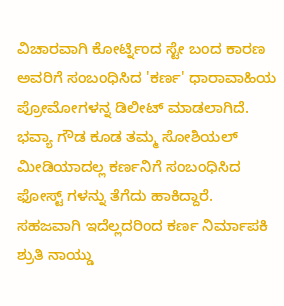ವಿಚಾರವಾಗಿ ಕೋರ್ಟ್ನಿಂದ ಸ್ಟೇ ಬಂದ ಕಾರಣ ಅವರಿಗೆ ಸಂಬಂಧಿಸಿದ 'ಕರ್ಣ' ಧಾರಾವಾಹಿಯ ಪ್ರೋಮೋಗಳನ್ನ ಡಿಲೀಟ್ ಮಾಡಲಾಗಿದೆ. ಭವ್ಯಾ ಗೌಡ ಕೂಡ ತಮ್ಮ ಸೋಶಿಯಲ್ ಮೀಡಿಯಾದಲ್ಲ ಕರ್ಣನಿಗೆ ಸಂಬಂಧಿಸಿದ ಫೋಸ್ಟ್ ಗಳನ್ನು ತೆಗೆದು ಹಾಕಿದ್ದಾರೆ.
ಸಹಜವಾಗಿ ಇದೆಲ್ಲದರಿಂದ ಕರ್ಣ ನಿರ್ಮಾಪಕಿ ಶ್ರುತಿ ನಾಯ್ಡು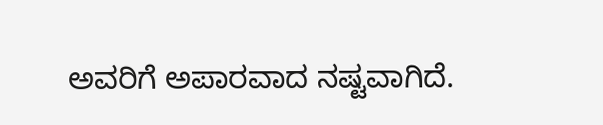ಅವರಿಗೆ ಅಪಾರವಾದ ನಷ್ಟವಾಗಿದೆ.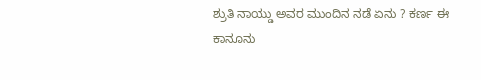ಶ್ರುತಿ ನಾಯ್ಡು ಅವರ ಮುಂದಿನ ನಡೆ ಏನು ? ಕರ್ಣ ಈ ಕಾನೂನು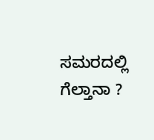ಸಮರದಲ್ಲಿ ಗೆಲ್ತಾನಾ ?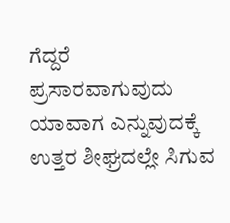ಗೆದ್ದರೆ ಪ್ರಸಾರವಾಗುವುದು ಯಾವಾಗ ಎನ್ನುವುದಕ್ಕೆ ಉತ್ತರ ಶೀಘ್ರದಲ್ಲೇ ಸಿಗುವ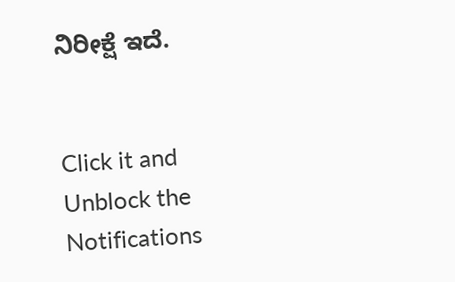ನಿರೀಕ್ಷೆ ಇದೆ.


Click it and Unblock the Notifications